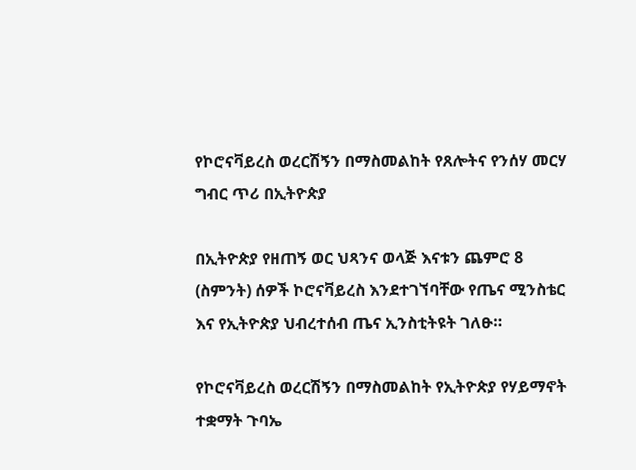የኮሮናቫይረስ ወረርሽኝን በማስመልከት የጸሎትና የንሰሃ መርሃ ግብር ጥሪ በኢትዮጵያ

በኢትዮጵያ የዘጠኝ ወር ህጻንና ወላጅ እናቱን ጨምሮ 8 (ስምንት) ሰዎች ኮሮናቫይረስ እንደተገኘባቸው የጤና ሚንስቴር እና የኢትዮጵያ ህብረተሰብ ጤና ኢንስቲትዩት ገለፁ።

የኮሮናቫይረስ ወረርሽኝን በማስመልከት የኢትዮጵያ የሃይማኖት ተቋማት ጉባኤ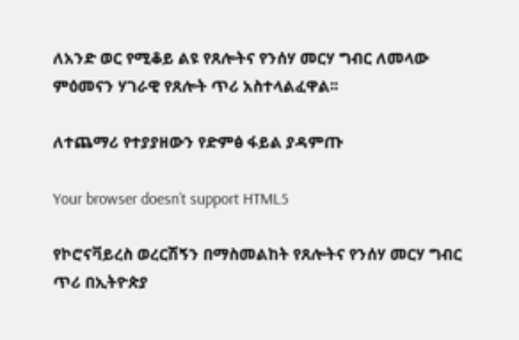ለአንድ ወር የሚቆይ ልዩ የጸሎትና የንሰሃ መርሃ ግብር ለመላው ምዕመናን ሃገራዊ የጸሎት ጥሪ አስተላልፈዋል፡፡

ለተጨማሪ የተያያዘውን የድምፅ ፋይል ያዳምጡ

Your browser doesn’t support HTML5

የኮሮናቫይረስ ወረርሽኝን በማስመልከት የጸሎትና የንሰሃ መርሃ ግብር ጥሪ በኢትዮጵያ